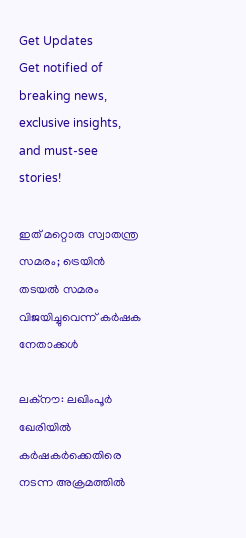Get Updates
Get notified of breaking news, exclusive insights, and must-see stories!

ഇത് മറ്റൊരു സ്വാതന്ത്ര സമരം; ട്രെയിന്‍ തടയല്‍ സമരം വിജയിച്ചുവെന്ന് കര്‍ഷക നേതാക്കള്‍

ലക്‌നൗ: ലഖിംപൂര്‍ ഖേരിയില്‍ കര്‍ഷകര്‍ക്കെതിരെ നടന്ന അക്രമത്തില്‍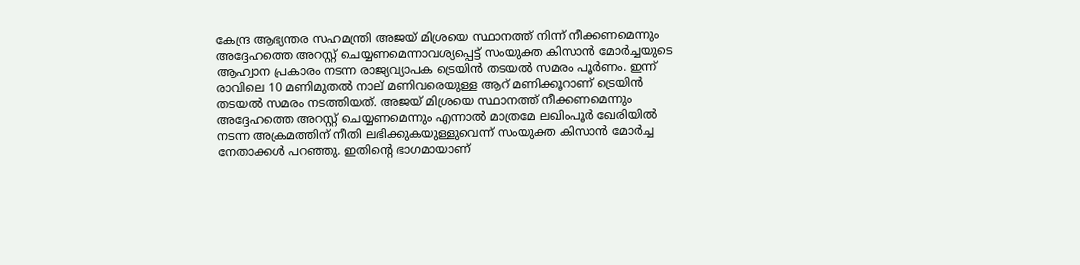കേന്ദ്ര ആഭ്യന്തര സഹമന്ത്രി അജയ് മിശ്രയെ സ്ഥാനത്ത് നിന്ന് നീക്കണമെന്നും അദ്ദേഹത്തെ അറസ്റ്റ് ചെയ്യണമെന്നാവശ്യപ്പെട്ട് സംയുക്ത കിസാന്‍ മോര്‍ച്ചയുടെ ആഹ്വാന പ്രകാരം നടന്ന രാജ്യവ്യാപക ട്രെയിന്‍ തടയല്‍ സമരം പൂര്‍ണം. ഇന്ന് രാവിലെ 10 മണിമുതല്‍ നാല് മണിവരെയുള്ള ആറ് മണിക്കൂറാണ് ട്രെയിന്‍ തടയല്‍ സമരം നടത്തിയത്. അജയ് മിശ്രയെ സ്ഥാനത്ത് നീക്കണമെന്നും അദ്ദേഹത്തെ അറസ്റ്റ് ചെയ്യണമെന്നും എന്നാല്‍ മാത്രമേ ലഖിംപൂര്‍ ഖേരിയില്‍ നടന്ന അക്രമത്തിന് നീതി ലഭിക്കുകയുള്ളുവെന്ന് സംയുക്ത കിസാന്‍ മോര്‍ച്ച നേതാക്കള്‍ പറഞ്ഞു. ഇതിന്റെ ഭാഗമായാണ്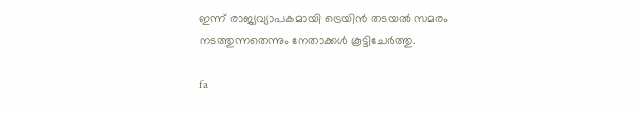ഇന്ന് രാജ്യവ്യാപകമായി ട്രെയിന്‍ തടയല്‍ സമരം നടത്തുന്നതെന്നും നേതാക്കള്‍ കൂട്ടിചേര്‍ത്തു.

fa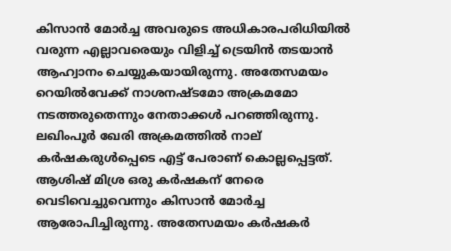കിസാന്‍ മോര്‍ച്ച അവരുടെ അധികാരപരിധിയില്‍ വരുന്ന എല്ലാവരെയും വിളിച്ച് ട്രെയിന്‍ തടയാന്‍ ആഹ്വാനം ചെയ്യുകയായിരുന്നു. അതേസമയം റെയില്‍വേക്ക് നാശനഷ്ടമോ അക്രമമോ നടത്തരുതെന്നും നേതാക്കള്‍ പറഞ്ഞിരുന്നു. ലഖിംപൂര്‍ ഖേരി അക്രമത്തില്‍ നാല് കര്‍ഷകരുള്‍പ്പെടെ എട്ട് പേരാണ് കൊല്ലപ്പെട്ടത്. ആശിഷ് മിശ്ര ഒരു കര്‍ഷകന് നേരെ വെടിവെച്ചുവെന്നും കിസാന്‍ മോര്‍ച്ച ആരോപിച്ചിരുന്നു. അതേസമയം കര്‍ഷകര്‍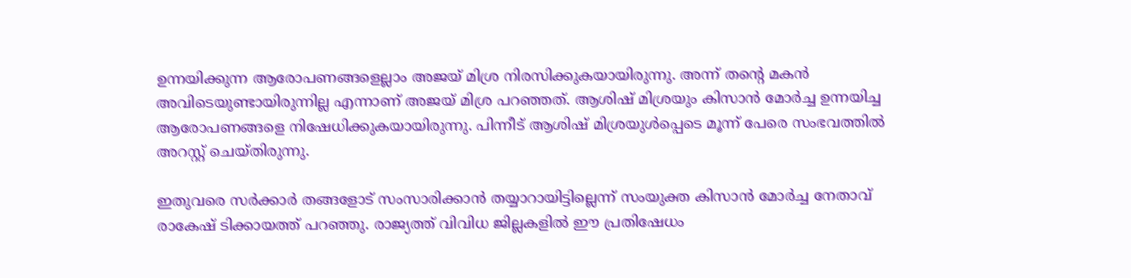ഉന്നയിക്കുന്ന ആരോപണങ്ങളെല്ലാം അജയ് മിശ്ര നിരസിക്കുകയായിരുന്നു. അന്ന് തന്റെ മകന്‍ അവിടെയുണ്ടായിരുന്നില്ല എന്നാണ് അജയ് മിശ്ര പറഞ്ഞത്. ആശിഷ് മിശ്രയും കിസാന്‍ മോര്‍ച്ച ഉന്നയിച്ച ആരോപണങ്ങളെ നിഷേധിക്കുകയായിരുന്നു. പിന്നീട് ആശിഷ് മിശ്രയുള്‍പ്പെടെ മൂന്ന് പേരെ സംഭവത്തില്‍ അറസ്റ്റ് ചെയ്തിരുന്നു.

ഇതുവരെ സര്‍ക്കാര്‍ തങ്ങളോട് സംസാരിക്കാന്‍ തയ്യാറായിട്ടില്ലെന്ന് സംയുക്ത കിസാന്‍ മോര്‍ച്ച നേതാവ് രാകേഷ് ടിക്കായത്ത് പറഞ്ഞു. രാജ്യത്ത് വിവിധ ജില്ലകളില്‍ ഈ പ്രതിഷേധം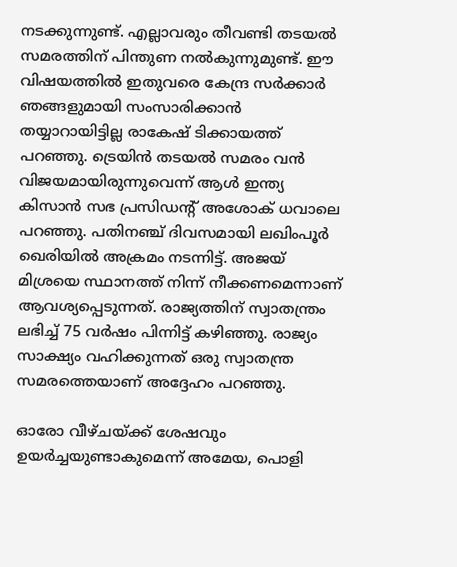നടക്കുന്നുണ്ട്. എല്ലാവരും തീവണ്ടി തടയല്‍ സമരത്തിന് പിന്തുണ നല്‍കുന്നുമുണ്ട്. ഈ വിഷയത്തില്‍ ഇതുവരെ കേന്ദ്ര സര്‍ക്കാര്‍ ഞങ്ങളുമായി സംസാരിക്കാന്‍ തയ്യാറായിട്ടില്ല രാകേഷ് ടിക്കായത്ത് പറഞ്ഞു. ട്രെയിന്‍ തടയല്‍ സമരം വന്‍ വിജയമായിരുന്നുവെന്ന് ആള്‍ ഇന്ത്യ കിസാന്‍ സഭ പ്രസിഡന്റ് അശോക് ധവാലെ പറഞ്ഞു. പതിനഞ്ച് ദിവസമായി ലഖിംപൂര്‍ ഖെരിയില്‍ അക്രമം നടന്നിട്ട്. അജയ് മിശ്രയെ സ്ഥാനത്ത് നിന്ന് നീക്കണമെന്നാണ് ആവശ്യപ്പെടുന്നത്. രാജ്യത്തിന് സ്വാതന്ത്രം ലഭിച്ച് 75 വര്‍ഷം പിന്നിട്ട് കഴിഞ്ഞു. രാജ്യം സാക്ഷ്യം വഹിക്കുന്നത് ഒരു സ്വാതന്ത്ര സമരത്തെയാണ് അദ്ദേഹം പറഞ്ഞു.

ഓരോ വീഴ്ചയ്ക്ക് ശേഷവും ഉയര്‍ച്ചയുണ്ടാകുമെന്ന് അമേയ, പൊളി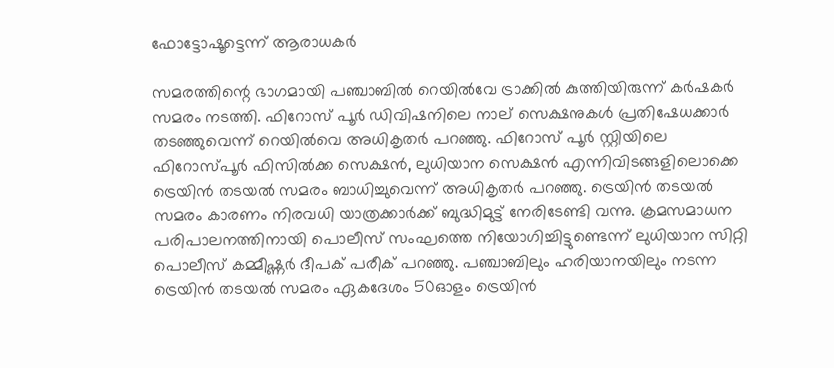ഫോട്ടോഷൂട്ടെന്ന് ആരാധകര്‍

സമരത്തിന്റെ ഭാഗമായി പഞ്ചാബില്‍ റെയില്‍വേ ട്രാക്കില്‍ കുത്തിയിരുന്ന് കര്‍ഷകര്‍ സമരം നടത്തി. ഫിറോസ് പൂര്‍ ഡിവിഷനിലെ നാല് സെക്ഷനുകള്‍ പ്രതിഷേധക്കാര്‍ തടഞ്ഞുവെന്ന് റെയില്‍വെ അധികൃതര്‍ പറഞ്ഞു. ഫിറോസ് പൂര്‍ സ്റ്റിയിലെ ഫിറോസ്പൂര്‍ ഫിസില്‍ക്ക സെക്ഷന്‍, ലുധിയാന സെക്ഷന്‍ എന്നിവിടങ്ങളിലൊക്കെ ട്രെയിന്‍ തടയല്‍ സമരം ബാധിച്ചുവെന്ന് അധികൃതര്‍ പറഞ്ഞു. ട്രെയിന്‍ തടയല്‍ സമരം കാരണം നിരവധി യാത്രക്കാര്‍ക്ക് ബുദ്ധിമുട്ട് നേരിടേണ്ടി വന്നു. ക്രമസമാധന പരിപാലനത്തിനായി പൊലീസ് സംഘത്തെ നിയോഗിച്ചിട്ടുണ്ടെന്ന് ലുധിയാന സിറ്റി പൊലീസ് കമ്മീഷ്ണര്‍ ദീപക് പരീക് പറഞ്ഞു. പഞ്ചാബിലും ഹരിയാനയിലും നടന്ന ട്രെയിന്‍ തടയല്‍ സമരം ഏകദേശം 50ഓളം ട്രെയിന്‍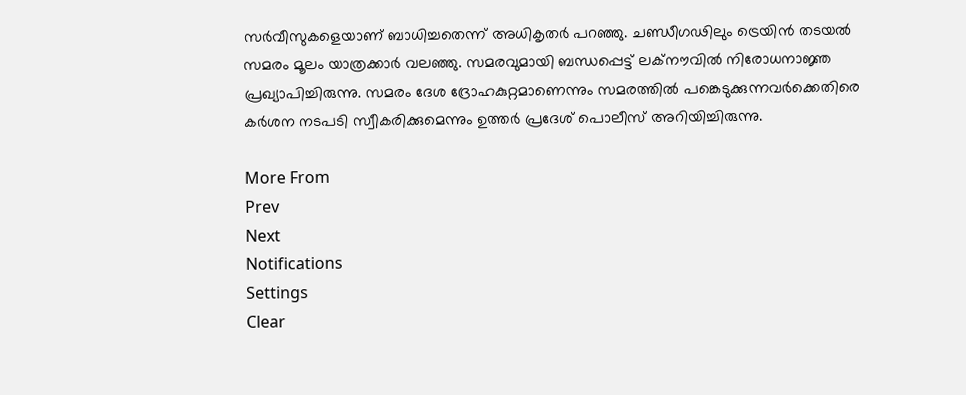സര്‍വീസുകളെയാണ് ബാധിച്ചതെന്ന് അധികൃതര്‍ പറഞ്ഞു. ചണ്ഡീഗഢിലും ട്രെയിന്‍ തടയല്‍ സമരം മൂലം യാത്രക്കാര്‍ വലഞ്ഞു. സമരവുമായി ബന്ധപ്പെട്ട് ലക്‌നൗവില്‍ നിരോധനാജ്ഞ പ്രഖ്യാപിച്ചിരുന്നു. സമരം ദേശ ദ്രോഹകുറ്റമാണെന്നും സമരത്തില്‍ പങ്കെടുക്കുന്നവര്‍ക്കെതിരെ കര്‍ശന നടപടി സ്വീകരിക്കുമെന്നും ഉത്തര്‍ പ്രദേശ് പൊലീസ് അറിയിച്ചിരുന്നു.

More From
Prev
Next
Notifications
Settings
Clear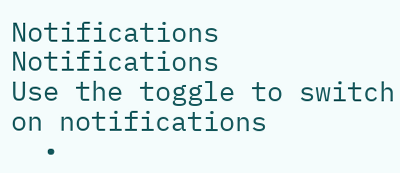Notifications
Notifications
Use the toggle to switch on notifications
  •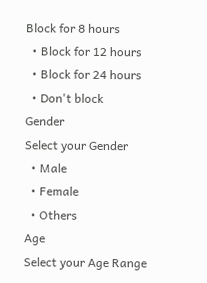Block for 8 hours
  • Block for 12 hours
  • Block for 24 hours
  • Don't block
Gender
Select your Gender
  • Male
  • Female
  • Others
Age
Select your Age Range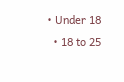• Under 18
  • 18 to 25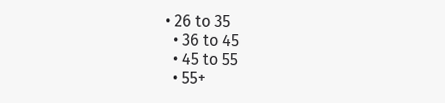• 26 to 35
  • 36 to 45
  • 45 to 55
  • 55+